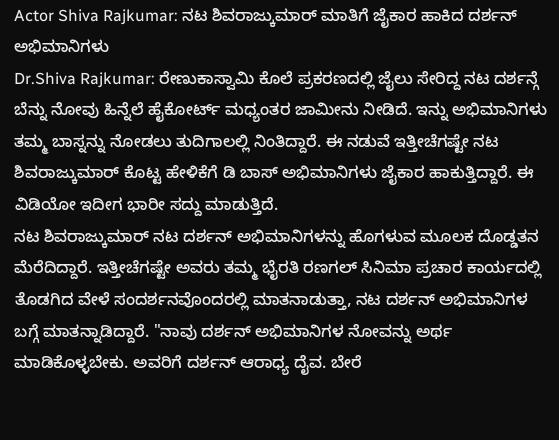Actor Shiva Rajkumar: ನಟ ಶಿವರಾಜ್ಕುಮಾರ್ ಮಾತಿಗೆ ಜೈಕಾರ ಹಾಕಿದ ದರ್ಶನ್ ಅಭಿಮಾನಿಗಳು
Dr.Shiva Rajkumar: ರೇಣುಕಾಸ್ವಾಮಿ ಕೊಲೆ ಪ್ರಕರಣದಲ್ಲಿ ಜೈಲು ಸೇರಿದ್ದ ನಟ ದರ್ಶನ್ಗೆ ಬೆನ್ನು ನೋವು ಹಿನ್ನೆಲೆ ಹೈಕೋರ್ಟ್ ಮಧ್ಯಂತರ ಜಾಮೀನು ನೀಡಿದೆ. ಇನ್ನು ಅಭಿಮಾನಿಗಳು ತಮ್ಮ ಬಾಸ್ನನ್ನು ನೋಡಲು ತುದಿಗಾಲಲ್ಲಿ ನಿಂತಿದ್ದಾರೆ. ಈ ನಡುವೆ ಇತ್ತೀಚೆಗಷ್ಟೇ ನಟ ಶಿವರಾಜ್ಕುಮಾರ್ ಕೊಟ್ಟ ಹೇಳಿಕೆಗೆ ಡಿ ಬಾಸ್ ಅಭಿಮಾನಿಗಳು ಜೈಕಾರ ಹಾಕುತ್ತಿದ್ದಾರೆ. ಈ ವಿಡಿಯೋ ಇದೀಗ ಭಾರೀ ಸದ್ದು ಮಾಡುತ್ತಿದೆ.
ನಟ ಶಿವರಾಜ್ಕುಮಾರ್ ನಟ ದರ್ಶನ್ ಅಭಿಮಾನಿಗಳನ್ನು ಹೊಗಳುವ ಮೂಲಕ ದೊಡ್ಡತನ ಮೆರೆದಿದ್ದಾರೆ. ಇತ್ತೀಚೆಗಷ್ಟೇ ಅವರು ತಮ್ಮ ಭೈರತಿ ರಣಗಲ್ ಸಿನಿಮಾ ಪ್ರಚಾರ ಕಾರ್ಯದಲ್ಲಿ ತೊಡಗಿದ ವೇಳೆ ಸಂದರ್ಶನವೊಂದರಲ್ಲಿ ಮಾತನಾಡುತ್ತಾ, ನಟ ದರ್ಶನ್ ಅಭಿಮಾನಿಗಳ ಬಗ್ಗೆ ಮಾತನ್ನಾಡಿದ್ದಾರೆ. "ನಾವು ದರ್ಶನ್ ಅಭಿಮಾನಿಗಳ ನೋವನ್ನು ಅರ್ಥ ಮಾಡಿಕೊಳ್ಳಬೇಕು. ಅವರಿಗೆ ದರ್ಶನ್ ಆರಾಧ್ಯ ದೈವ. ಬೇರೆ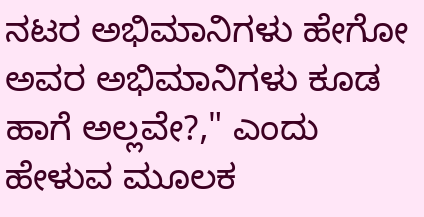ನಟರ ಅಭಿಮಾನಿಗಳು ಹೇಗೋ ಅವರ ಅಭಿಮಾನಿಗಳು ಕೂಡ ಹಾಗೆ ಅಲ್ಲವೇ?," ಎಂದು ಹೇಳುವ ಮೂಲಕ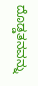ದೊಡ್ಡತನವನ್ನು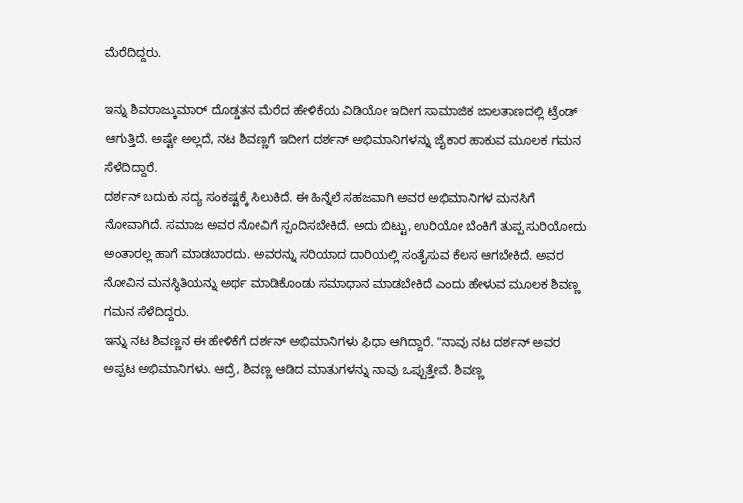ಮೆರೆದಿದ್ದರು.

ಇನ್ನು ಶಿವರಾಜ್ಕುಮಾರ್ ದೊಡ್ಡತನ ಮೆರೆದ ಹೇಳಿಕೆಯ ವಿಡಿಯೋ ಇದೀಗ ಸಾಮಾಜಿಕ ಜಾಲತಾಣದಲ್ಲಿ ಟ್ರೆಂಡ್ ಆಗುತ್ತಿದೆ. ಅಷ್ಟೇ ಅಲ್ಲದೆ, ನಟ ಶಿವಣ್ಣಗೆ ಇದೀಗ ದರ್ಶನ್ ಅಭಿಮಾನಿಗಳನ್ನು ಜೈಕಾರ ಹಾಕುವ ಮೂಲಕ ಗಮನ ಸೆಳೆದಿದ್ದಾರೆ.
ದರ್ಶನ್ ಬದುಕು ಸದ್ಯ ಸಂಕಷ್ಟಕ್ಕೆ ಸಿಲುಕಿದೆ. ಈ ಹಿನ್ನೆಲೆ ಸಹಜವಾಗಿ ಅವರ ಅಭಿಮಾನಿಗಳ ಮನಸಿಗೆ ನೋವಾಗಿದೆ. ಸಮಾಜ ಅವರ ನೋವಿಗೆ ಸ್ಪಂದಿಸಬೇಕಿದೆ. ಅದು ಬಿಟ್ಟು, ಉರಿಯೋ ಬೆಂಕಿಗೆ ತುಪ್ಪ ಸುರಿಯೋದು ಅಂತಾರಲ್ಲ ಹಾಗೆ ಮಾಡಬಾರದು. ಅವರನ್ನು ಸರಿಯಾದ ದಾರಿಯಲ್ಲಿ ಸಂತೈಸುವ ಕೆಲಸ ಆಗಬೇಕಿದೆ. ಅವರ ನೋವಿನ ಮನಸ್ಥಿತಿಯನ್ನು ಅರ್ಥ ಮಾಡಿಕೊಂಡು ಸಮಾಧಾನ ಮಾಡಬೇಕಿದೆ ಎಂದು ಹೇಳುವ ಮೂಲಕ ಶಿವಣ್ಣ ಗಮನ ಸೆಳೆದಿದ್ದರು.
ಇನ್ನು ನಟ ಶಿವಣ್ಣನ ಈ ಹೇಳಿಕೆಗೆ ದರ್ಶನ್ ಅಭಿಮಾನಿಗಳು ಫಿಧಾ ಆಗಿದ್ದಾರೆ. "ನಾವು ನಟ ದರ್ಶನ್ ಅವರ ಅಪ್ಪಟ ಅಭಿಮಾನಿಗಳು. ಆದ್ರೆ, ಶಿವಣ್ಣ ಆಡಿದ ಮಾತುಗಳನ್ನು ನಾವು ಒಪ್ಪುತ್ತೇವೆ. ಶಿವಣ್ಣ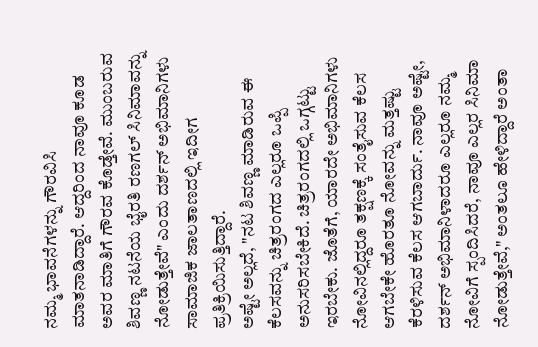ನಮ್ಮ ಭಾವನೆಗಳನ್ನು ಗೌರವಿಸಿ ಮಾತನಾಡಿದ್ದಾರೆ. ಆದ್ದರಿಂದ ನಾವೂ ಕೂಡ ಅವರ ಮಾತಿಗೆ ಗೌರವ ಕೊಡ್ತೇವೆ. ಮುಂಬರುವ ಶಿವಣ್ಣ ನಟನೆಯ ಭೈರತಿ ರಣಗಲ್ ಸಿನಿಮಾವನ್ನು ನೋಡುತ್ತೇವೆ" ಎಂದು ದರ್ಶನ್ ಅಭಿಮಾನಿಗಳು ಸಾಮಾಜಿಕ ಜಾಲತಾಣದಲ್ಲಿ ಇದೀಗ ಪ್ರತಿಕ್ರಿಯಿಸುತ್ತಿದ್ದಾರೆ.
ಅಷ್ಟೇ ಅಲ್ಲದೆ, "ನಟ ಶಿವಣ್ಣ ಮಾಡಿರುವ ಈ ಕೆಲಸವನ್ನು ಚಿತ್ರರಂಗದ ಎಲ್ಲರೂ ಒಪ್ಪಿ ಅನುಸರಿಸಬೇಕಿದೆ. ಚಿತ್ರರಂಗದಲ್ಲಿ ಒಗ್ಗಟ್ಟು ಇರಬೇಕು. ಜೊತೆಗೆ, ಯಾರದೇ ಅಭಿಮಾನಿಗಳು ನೋವಿನಲ್ಲಿದ್ದರೂ ತಕ್ಷಣಕ್ಕೆ ಸಂತೈಸುವ ಕೆಲಸ ಆಗಬೇಕೇ ಹೊರತೂ ನೋವನ್ನು ಮತ್ತಷ್ಟು ಕೆರಳಿಸುವ ಕೆಲಸ ಆಗಬಾರ್ದು. ನಾವೂ ಅಷ್ಟೇ, ದರ್ಶನ್ ಅಭಿಮಾನಿಳಾದರೂ ಎಲ್ಲರೂ ನಮ್ಮ ನೋವಿಗೆ ಸ್ಪಂದಿಸಿದರೆ, ನಾವೂ ಎಲ್ಲರ ಸಿನಿಮಾ ನೋಡುತ್ತೇವೆ," ಅಂತಲೂ ಹೇಳಿದ್ದಾರೆ ಅಂತಾ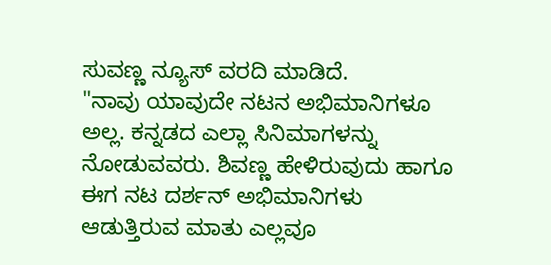ಸುವಣ್ಣ ನ್ಯೂಸ್ ವರದಿ ಮಾಡಿದೆ.
"ನಾವು ಯಾವುದೇ ನಟನ ಅಭಿಮಾನಿಗಳೂ ಅಲ್ಲ. ಕನ್ನಡದ ಎಲ್ಲಾ ಸಿನಿಮಾಗಳನ್ನು ನೋಡುವವರು. ಶಿವಣ್ಣ ಹೇಳಿರುವುದು ಹಾಗೂ ಈಗ ನಟ ದರ್ಶನ್ ಅಭಿಮಾನಿಗಳು ಆಡುತ್ತಿರುವ ಮಾತು ಎಲ್ಲವೂ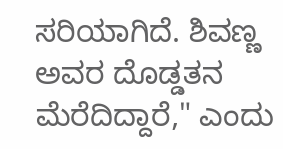ಸರಿಯಾಗಿದೆ. ಶಿವಣ್ಣ ಅವರ ದೊಡ್ಡತನ ಮೆರೆದಿದ್ದಾರೆ," ಎಂದು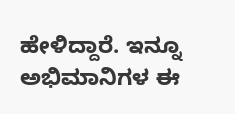ಹೇಳಿದ್ದಾರೆ. ಇನ್ನೂ ಅಭಿಮಾನಿಗಳ ಈ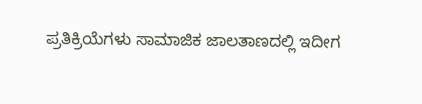ಪ್ರತಿಕ್ರಿಯೆಗಳು ಸಾಮಾಜಿಕ ಜಾಲತಾಣದಲ್ಲಿ ಇದೀಗ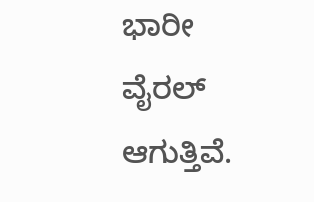ಭಾರೀ ವೈರಲ್ ಆಗುತ್ತಿವೆ.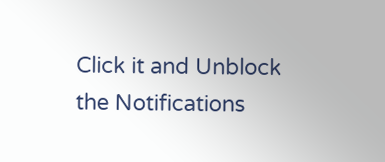Click it and Unblock the Notifications